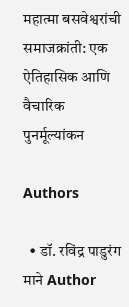महात्मा बसवेश्वरांची समाजक्रांती: एक ऐतिहासिक आणि वैचारिक पुनर्मूल्यांकन

Authors

  • डॉ. रविंद्र पाडुरंग माने Author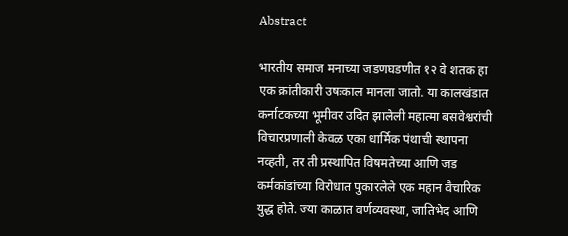Abstract

भारतीय समाज मनाच्या जडणघडणीत १२ वे शतक हा एक क्रांतीकारी उषःकाल मानला जातो. या कालखंडात कर्नाटकच्या भूमीवर उदित झालेली महात्मा बसवेश्वरांची विचारप्रणाली केवळ एका धार्मिक पंथाची स्थापना नव्हती, तर ती प्रस्थापित विषमतेच्या आणि जड कर्मकांडांच्या विरोधात पुकारलेले एक महान वैचारिक युद्ध होते. ज्या काळात वर्णव्यवस्था, जातिभेद आणि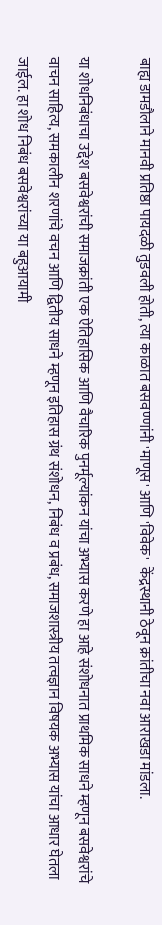बाह्य डामडौलाने मानवी प्रतिष्ठा पायदळी तुडवली होती, त्या काळात बसवण्णांनी 'माणूस' आणि 'विवेक'  केंद्रस्थानी ठेवून क्रांतीचा नवा आराखडा मांडला.

या शोधनिबंधाचा उद्देश बसवेश्वरांची समाजक्रांती एक ऐतिहासिक आणि वैचारिक पुनर्मूल्यांकन यांचा अभ्यास करणे हा आहे संशोधनात प्राथमिक साधने म्हणून बसवेश्वरांचे वाचन साहित्य, समकालीन शरणांचे वचन आणि द्वितीय साधने म्हणून इतिहास ग्रंथ संशोधन, निबंध व प्रबंध, समाजशास्त्रीय तत्वज्ञान विषयक अभ्यास यांचा आधार घेतला जाईल. हा शोध निबंध बसवेश्वरांच्या या बहुआयामी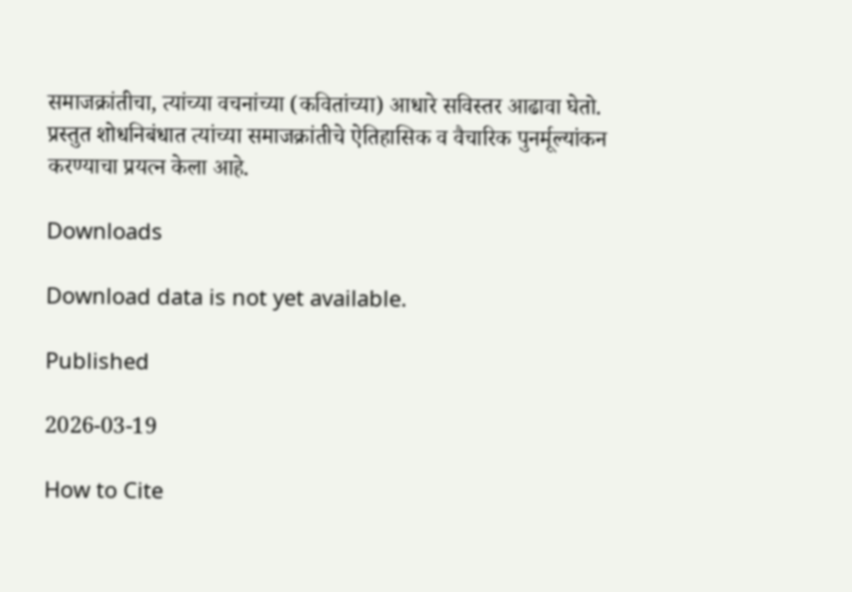समाजक्रांतीचा, त्यांच्या वचनांच्या (कवितांच्या) आधारे सविस्तर आढावा घेतो. प्रस्तुत शोधनिबंधात त्यांच्या समाजक्रांतीचे ऐतिहासिक व वैचारिक पुनर्मूल्यांकन करण्याचा प्रयत्न केला आहे.

Downloads

Download data is not yet available.

Published

2026-03-19

How to Cite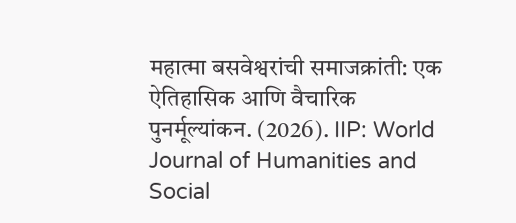महात्मा बसवेश्वरांची समाजक्रांती: एक ऐतिहासिक आणि वैचारिक पुनर्मूल्यांकन. (2026). IIP: World Journal of Humanities and Social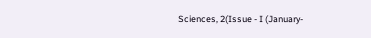Sciences, 2(Issue - I (January-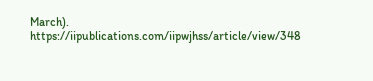March). https://iipublications.com/iipwjhss/article/view/348